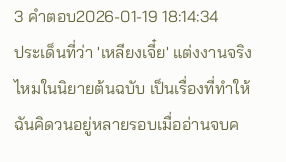3 คำตอบ2026-01-19 18:14:34
ประเด็นที่ว่า 'เหลียงเจี๋ย' แต่งงานจริงไหมในนิยายต้นฉบับ เป็นเรื่องที่ทำให้ฉันคิดวนอยู่หลายรอบเมื่ออ่านจบค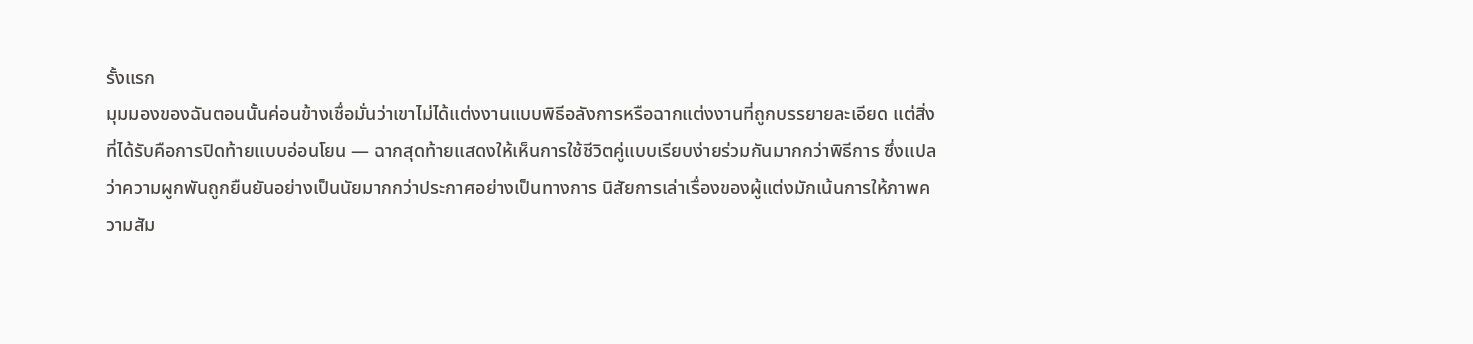รั้งแรก
มุมมองของฉันตอนนั้นค่อนข้างเชื่อมั่นว่าเขาไม่ได้แต่งงานแบบพิธีอลังการหรือฉากแต่งงานที่ถูกบรรยายละเอียด แต่สิ่งที่ได้รับคือการปิดท้ายแบบอ่อนโยน — ฉากสุดท้ายแสดงให้เห็นการใช้ชีวิตคู่แบบเรียบง่ายร่วมกันมากกว่าพิธีการ ซึ่งแปลว่าความผูกพันถูกยืนยันอย่างเป็นนัยมากกว่าประกาศอย่างเป็นทางการ นิสัยการเล่าเรื่องของผู้แต่งมักเน้นการให้ภาพความสัม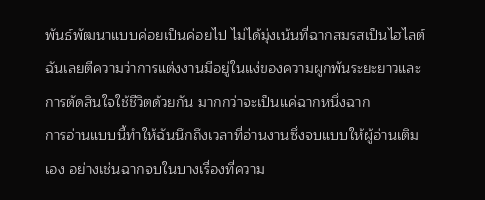พันธ์พัฒนาแบบค่อยเป็นค่อยไป ไม่ได้มุ่งเน้นที่ฉากสมรสเป็นไฮไลต์ ฉันเลยตีความว่าการแต่งงานมีอยู่ในแง่ของความผูกพันระยะยาวและการตัดสินใจใช้ชีวิตด้วยกัน มากกว่าจะเป็นแค่ฉากหนึ่งฉาก
การอ่านแบบนี้ทำให้ฉันนึกถึงเวลาที่อ่านงานซึ่งจบแบบให้ผู้อ่านเติมเอง อย่างเช่นฉากจบในบางเรื่องที่ความ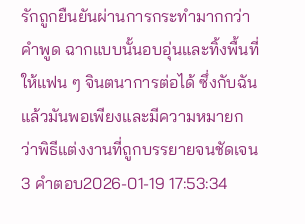รักถูกยืนยันผ่านการกระทำมากกว่าคำพูด ฉากแบบนั้นอบอุ่นและทิ้งพื้นที่ให้แฟน ๆ จินตนาการต่อได้ ซึ่งกับฉันแล้วมันพอเพียงและมีความหมายกว่าพิธีแต่งงานที่ถูกบรรยายจนชัดเจน
3 คำตอบ2026-01-19 17:53:34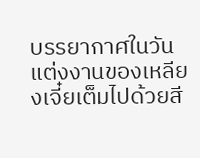บรรยากาศในวันแต่งงานของเหลียงเจี๋ยเต็มไปด้วยสี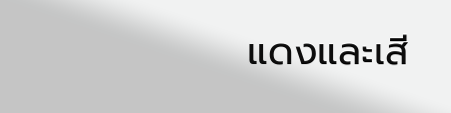แดงและเสี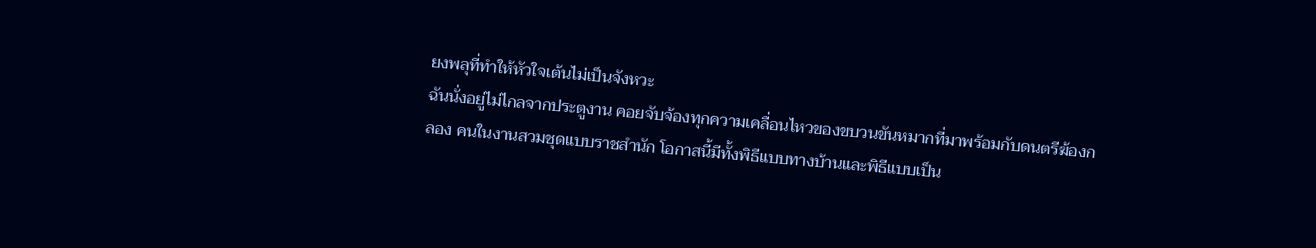ยงพลุที่ทำให้หัวใจเต้นไม่เป็นจังหวะ
ฉันนั่งอยู่ไม่ไกลจากประตูงาน คอยจับจ้องทุกความเคลื่อนไหวของขบวนขันหมากที่มาพร้อมกับดนตรีฆ้องกลอง คนในงานสวมชุดแบบราชสำนัก โอกาสนี้มีทั้งพิธีแบบทางบ้านและพิธีแบบเป็น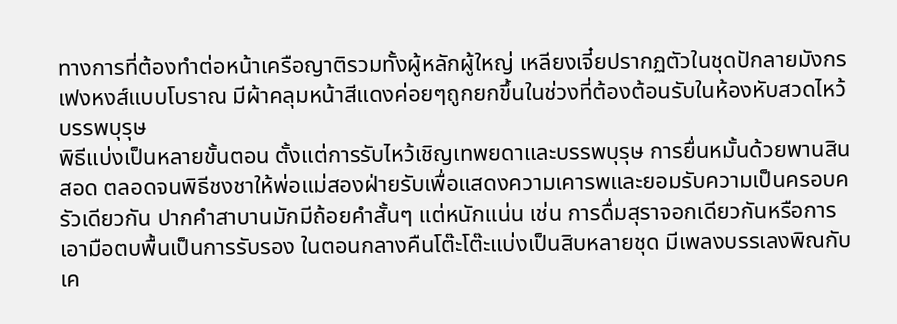ทางการที่ต้องทำต่อหน้าเครือญาติรวมทั้งผู้หลักผู้ใหญ่ เหลียงเจี๋ยปรากฏตัวในชุดปักลายมังกรเฟงหงส์แบบโบราณ มีผ้าคลุมหน้าสีแดงค่อยๆถูกยกขึ้นในช่วงที่ต้องต้อนรับในห้องหับสวดไหว้บรรพบุรุษ
พิธีแบ่งเป็นหลายขั้นตอน ตั้งแต่การรับไหว้เชิญเทพยดาและบรรพบุรุษ การยื่นหมั้นด้วยพานสินสอด ตลอดจนพิธีชงชาให้พ่อแม่สองฝ่ายรับเพื่อแสดงความเคารพและยอมรับความเป็นครอบครัวเดียวกัน ปากคำสาบานมักมีถ้อยคำสั้นๆ แต่หนักแน่น เช่น การดื่มสุราจอกเดียวกันหรือการเอามือตบพื้นเป็นการรับรอง ในตอนกลางคืนโต๊ะโต๊ะแบ่งเป็นสิบหลายชุด มีเพลงบรรเลงพิณกับเค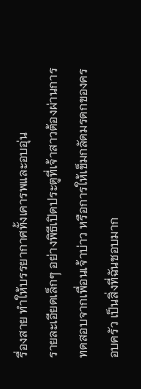รื่องสาย ทำให้บรรยากาศทั้งเคารพและอบอุ่น
รายละเอียดเล็กๆ อย่างพิธีเปิดประตูที่เจ้าสาวต้องผ่านการทดสอบจากเพื่อนเจ้าบ่าว หรือการให้เข็มกลัดมรดกของครอบครัว เป็นสิ่งที่ฉันชอบมาก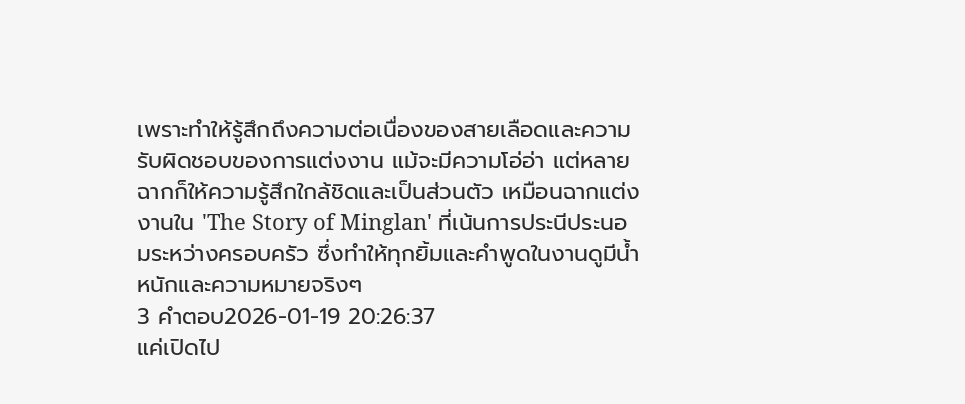เพราะทำให้รู้สึกถึงความต่อเนื่องของสายเลือดและความรับผิดชอบของการแต่งงาน แม้จะมีความโอ่อ่า แต่หลายฉากก็ให้ความรู้สึกใกล้ชิดและเป็นส่วนตัว เหมือนฉากแต่งงานใน 'The Story of Minglan' ที่เน้นการประนีประนอมระหว่างครอบครัว ซึ่งทำให้ทุกยิ้มและคำพูดในงานดูมีน้ำหนักและความหมายจริงๆ
3 คำตอบ2026-01-19 20:26:37
แค่เปิดไป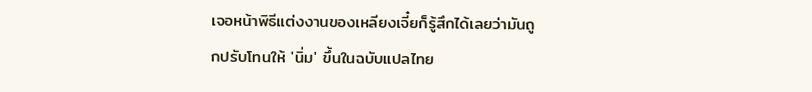เจอหน้าพิธีแต่งงานของเหลียงเจี๋ยก็รู้สึกได้เลยว่ามันถูกปรับโทนให้ 'นิ่ม' ขึ้นในฉบับแปลไทย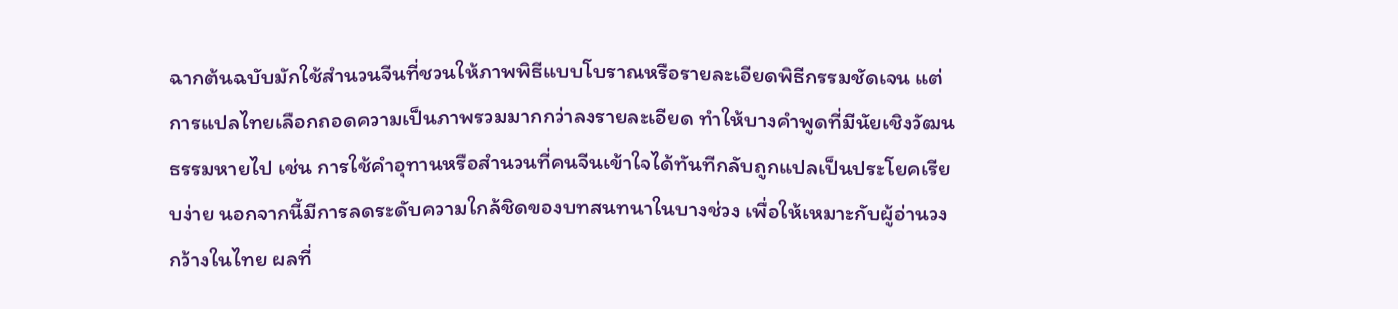ฉากต้นฉบับมักใช้สำนวนจีนที่ชวนให้ภาพพิธีแบบโบราณหรือรายละเอียดพิธีกรรมชัดเจน แต่การแปลไทยเลือกถอดความเป็นภาพรวมมากกว่าลงรายละเอียด ทำให้บางคำพูดที่มีนัยเชิงวัฒนธรรมหายไป เช่น การใช้คำอุทานหรือสำนวนที่คนจีนเข้าใจได้ทันทีกลับถูกแปลเป็นประโยคเรียบง่าย นอกจากนี้มีการลดระดับความใกล้ชิดของบทสนทนาในบางช่วง เพื่อให้เหมาะกับผู้อ่านวงกว้างในไทย ผลที่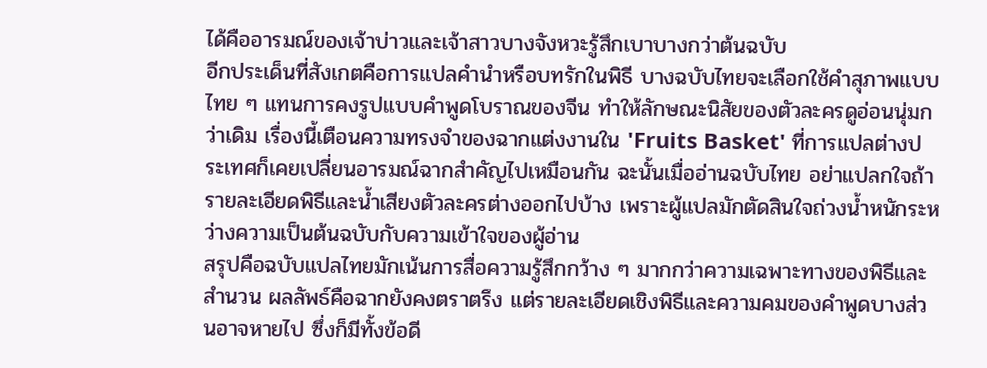ได้คืออารมณ์ของเจ้าบ่าวและเจ้าสาวบางจังหวะรู้สึกเบาบางกว่าต้นฉบับ
อีกประเด็นที่สังเกตคือการแปลคำนำหรือบทรักในพิธี บางฉบับไทยจะเลือกใช้คำสุภาพแบบไทย ๆ แทนการคงรูปแบบคำพูดโบราณของจีน ทำให้ลักษณะนิสัยของตัวละครดูอ่อนนุ่มกว่าเดิม เรื่องนี้เตือนความทรงจำของฉากแต่งงานใน 'Fruits Basket' ที่การแปลต่างประเทศก็เคยเปลี่ยนอารมณ์ฉากสำคัญไปเหมือนกัน ฉะนั้นเมื่ออ่านฉบับไทย อย่าแปลกใจถ้ารายละเอียดพิธีและน้ำเสียงตัวละครต่างออกไปบ้าง เพราะผู้แปลมักตัดสินใจถ่วงน้ำหนักระหว่างความเป็นต้นฉบับกับความเข้าใจของผู้อ่าน
สรุปคือฉบับแปลไทยมักเน้นการสื่อความรู้สึกกว้าง ๆ มากกว่าความเฉพาะทางของพิธีและสำนวน ผลลัพธ์คือฉากยังคงตราตรึง แต่รายละเอียดเชิงพิธีและความคมของคำพูดบางส่วนอาจหายไป ซึ่งก็มีทั้งข้อดี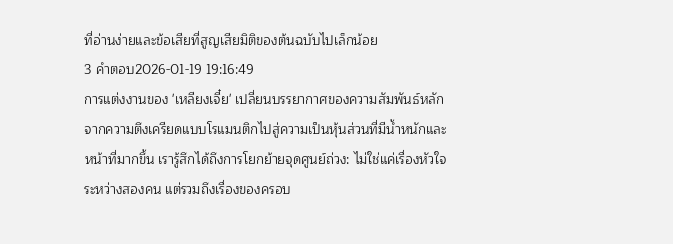ที่อ่านง่ายและข้อเสียที่สูญเสียมิติของต้นฉบับไปเล็กน้อย
3 คำตอบ2026-01-19 19:16:49
การแต่งงานของ 'เหลียงเจี๋ย' เปลี่ยนบรรยากาศของความสัมพันธ์หลักจากความตึงเครียดแบบโรแมนติกไปสู่ความเป็นหุ้นส่วนที่มีน้ำหนักและหน้าที่มากขึ้น เรารู้สึกได้ถึงการโยกย้ายจุดศูนย์ถ่วง: ไม่ใช่แค่เรื่องหัวใจระหว่างสองคน แต่รวมถึงเรื่องของครอบ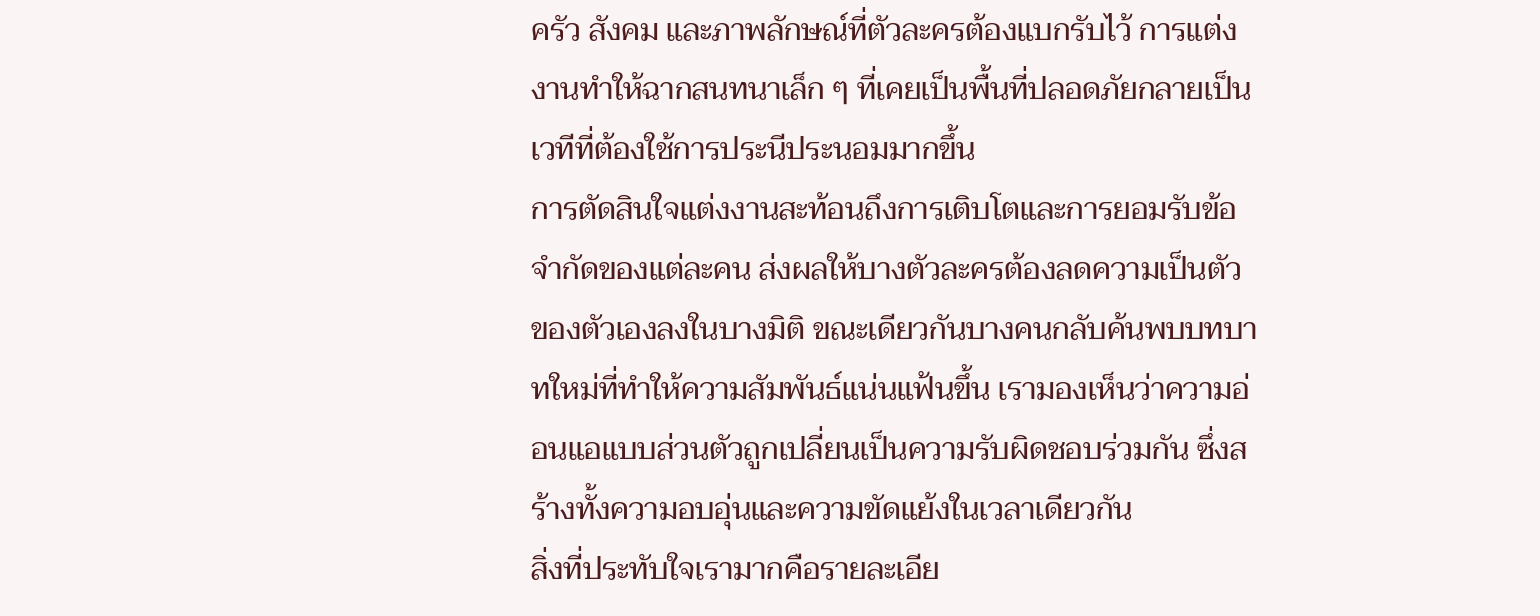ครัว สังคม และภาพลักษณ์ที่ตัวละครต้องแบกรับไว้ การแต่งงานทำให้ฉากสนทนาเล็ก ๆ ที่เคยเป็นพื้นที่ปลอดภัยกลายเป็นเวทีที่ต้องใช้การประนีประนอมมากขึ้น
การตัดสินใจแต่งงานสะท้อนถึงการเติบโตและการยอมรับข้อจำกัดของแต่ละคน ส่งผลให้บางตัวละครต้องลดความเป็นตัวของตัวเองลงในบางมิติ ขณะเดียวกันบางคนกลับค้นพบบทบาทใหม่ที่ทำให้ความสัมพันธ์แน่นแฟ้นขึ้น เรามองเห็นว่าความอ่อนแอแบบส่วนตัวถูกเปลี่ยนเป็นความรับผิดชอบร่วมกัน ซึ่งสร้างทั้งความอบอุ่นและความขัดแย้งในเวลาเดียวกัน
สิ่งที่ประทับใจเรามากคือรายละเอีย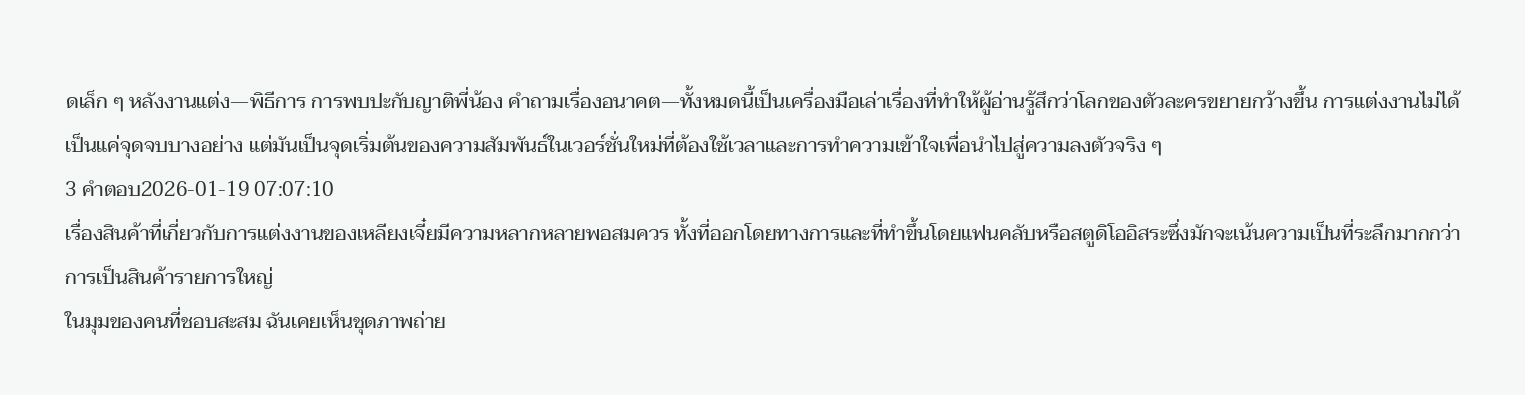ดเล็ก ๆ หลังงานแต่ง—พิธีการ การพบปะกับญาติพี่น้อง คำถามเรื่องอนาคต—ทั้งหมดนี้เป็นเครื่องมือเล่าเรื่องที่ทำให้ผู้อ่านรู้สึกว่าโลกของตัวละครขยายกว้างขึ้น การแต่งงานไม่ได้เป็นแค่จุดจบบางอย่าง แต่มันเป็นจุดเริ่มต้นของความสัมพันธ์ในเวอร์ชั่นใหม่ที่ต้องใช้เวลาและการทำความเข้าใจเพื่อนำไปสู่ความลงตัวจริง ๆ
3 คำตอบ2026-01-19 07:07:10
เรื่องสินค้าที่เกี่ยวกับการแต่งงานของเหลียงเจี๋ยมีความหลากหลายพอสมควร ทั้งที่ออกโดยทางการและที่ทำขึ้นโดยแฟนคลับหรือสตูดิโออิสระซึ่งมักจะเน้นความเป็นที่ระลึกมากกว่าการเป็นสินค้ารายการใหญ่
ในมุมของคนที่ชอบสะสม ฉันเคยเห็นชุดภาพถ่าย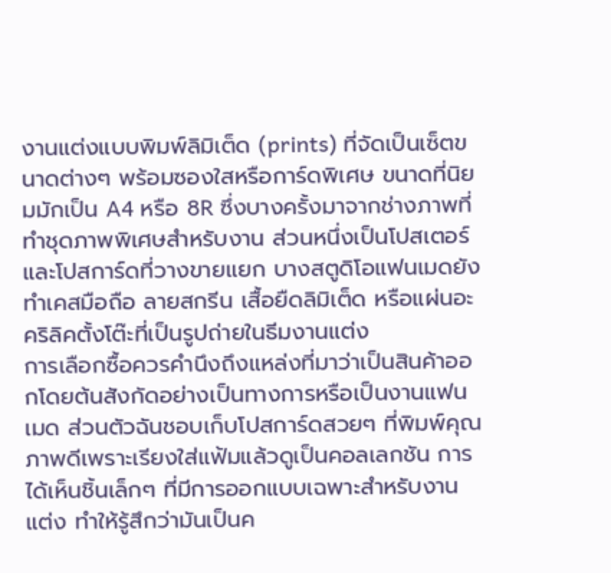งานแต่งแบบพิมพ์ลิมิเต็ด (prints) ที่จัดเป็นเซ็ตขนาดต่างๆ พร้อมซองใสหรือการ์ดพิเศษ ขนาดที่นิยมมักเป็น A4 หรือ 8R ซึ่งบางครั้งมาจากช่างภาพที่ทำชุดภาพพิเศษสำหรับงาน ส่วนหนึ่งเป็นโปสเตอร์และโปสการ์ดที่วางขายแยก บางสตูดิโอแฟนเมดยังทำเคสมือถือ ลายสกรีน เสื้อยืดลิมิเต็ด หรือแผ่นอะคริลิคตั้งโต๊ะที่เป็นรูปถ่ายในธีมงานแต่ง
การเลือกซื้อควรคำนึงถึงแหล่งที่มาว่าเป็นสินค้าออกโดยต้นสังกัดอย่างเป็นทางการหรือเป็นงานแฟนเมด ส่วนตัวฉันชอบเก็บโปสการ์ดสวยๆ ที่พิมพ์คุณภาพดีเพราะเรียงใส่แฟ้มแล้วดูเป็นคอลเลกชัน การได้เห็นชิ้นเล็กๆ ที่มีการออกแบบเฉพาะสำหรับงานแต่ง ทำให้รู้สึกว่ามันเป็นค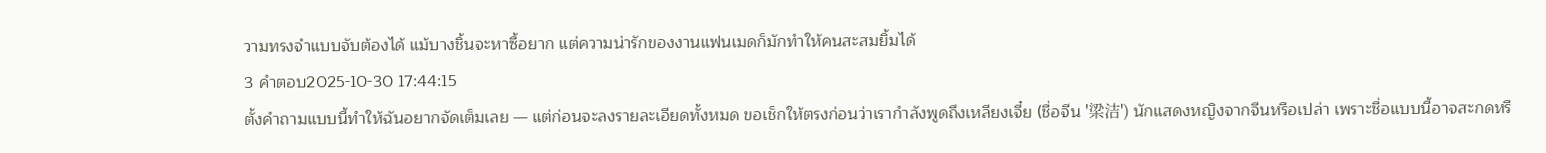วามทรงจำแบบจับต้องได้ แม้บางชิ้นจะหาซื้อยาก แต่ความน่ารักของงานแฟนเมดก็มักทำให้คนสะสมยิ้มได้
3 คำตอบ2025-10-30 17:44:15
ตั้งคำถามแบบนี้ทำให้ฉันอยากจัดเต็มเลย — แต่ก่อนจะลงรายละเอียดทั้งหมด ขอเช็กให้ตรงก่อนว่าเรากำลังพูดถึงเหลียงเจี๋ย (ชื่อจีน '梁洁') นักแสดงหญิงจากจีนหรือเปล่า เพราะชื่อแบบนี้อาจสะกดหรื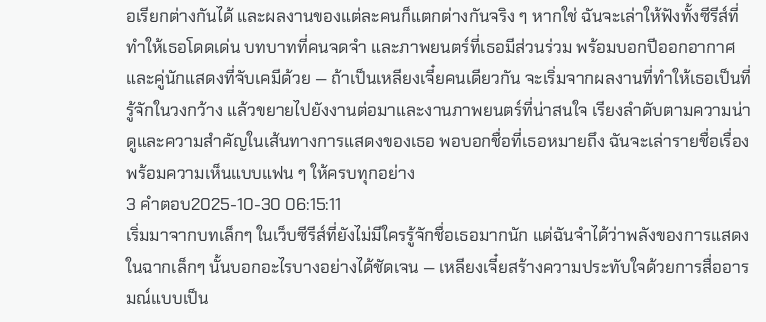อเรียกต่างกันได้ และผลงานของแต่ละคนก็แตกต่างกันจริง ๆ หากใช่ ฉันจะเล่าให้ฟังทั้งซีรีส์ที่ทำให้เธอโดดเด่น บทบาทที่คนจดจำ และภาพยนตร์ที่เธอมีส่วนร่วม พร้อมบอกปีออกอากาศและคู่นักแสดงที่จับเคมีด้วย — ถ้าเป็นเหลียงเจี๋ยคนเดียวกัน จะเริ่มจากผลงานที่ทำให้เธอเป็นที่รู้จักในวงกว้าง แล้วขยายไปยังงานต่อมาและงานภาพยนตร์ที่น่าสนใจ เรียงลำดับตามความน่าดูและความสำคัญในเส้นทางการแสดงของเธอ พอบอกชื่อที่เธอหมายถึง ฉันจะเล่ารายชื่อเรื่องพร้อมความเห็นแบบแฟน ๆ ให้ครบทุกอย่าง
3 คำตอบ2025-10-30 06:15:11
เริ่มมาจากบทเล็กๆ ในเว็บซีรีส์ที่ยังไม่มีใครรู้จักชื่อเธอมากนัก แต่ฉันจำได้ว่าพลังของการแสดงในฉากเล็กๆ นั้นบอกอะไรบางอย่างได้ชัดเจน — เหลียงเจี๋ยสร้างความประทับใจด้วยการสื่ออารมณ์แบบเป็น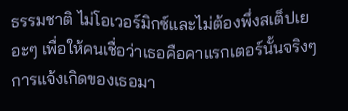ธรรมชาติ ไม่โอเวอร์มิกซ์และไม่ต้องพึ่งสเต็ปเยอะๆ เพื่อให้คนเชื่อว่าเธอคือคาแรกเตอร์นั้นจริงๆ
การแจ้งเกิดของเธอมา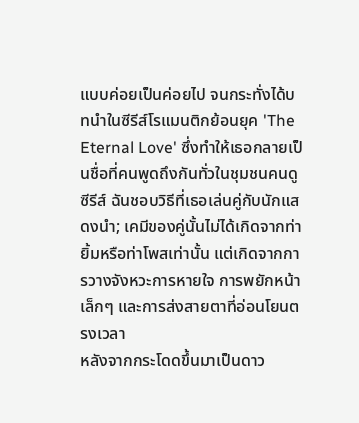แบบค่อยเป็นค่อยไป จนกระทั่งได้บทนำในซีรีส์โรแมนติกย้อนยุค 'The Eternal Love' ซึ่งทำให้เธอกลายเป็นชื่อที่คนพูดถึงกันทั่วในชุมชนคนดูซีรีส์ ฉันชอบวิธีที่เธอเล่นคู่กับนักแสดงนำ; เคมีของคู่นั้นไม่ได้เกิดจากท่ายิ้มหรือท่าโพสเท่านั้น แต่เกิดจากการวางจังหวะการหายใจ การพยักหน้าเล็กๆ และการส่งสายตาที่อ่อนโยนตรงเวลา
หลังจากกระโดดขึ้นมาเป็นดาว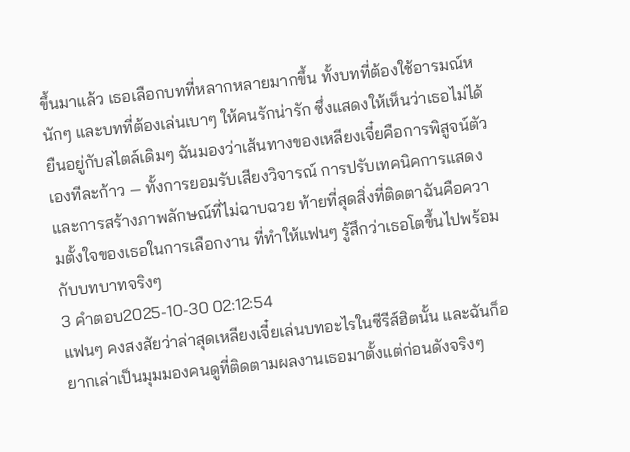ขึ้นมาแล้ว เธอเลือกบทที่หลากหลายมากขึ้น ทั้งบทที่ต้องใช้อารมณ์หนักๆ และบทที่ต้องเล่นเบาๆ ให้คนรักน่ารัก ซึ่งแสดงให้เห็นว่าเธอไม่ได้ยืนอยู่กับสไตล์เดิมๆ ฉันมองว่าเส้นทางของเหลียงเจี๋ยคือการพิสูจน์ตัวเองทีละก้าว — ทั้งการยอมรับเสียงวิจารณ์ การปรับเทคนิคการแสดง และการสร้างภาพลักษณ์ที่ไม่ฉาบฉวย ท้ายที่สุดสิ่งที่ติดตาฉันคือความตั้งใจของเธอในการเลือกงาน ที่ทำให้แฟนๆ รู้สึกว่าเธอโตขึ้นไปพร้อมกับบทบาทจริงๆ
3 คำตอบ2025-10-30 02:12:54
แฟนๆ คงสงสัยว่าล่าสุดเหลียงเจี๋ยเล่นบทอะไรในซีรีส์ฮิตนั้น และฉันก็อยากเล่าเป็นมุมมองคนดูที่ติดตามผลงานเธอมาตั้งแต่ก่อนดังจริงๆ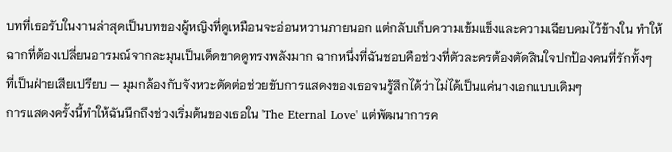บทที่เธอรับในงานล่าสุดเป็นบทของผู้หญิงที่ดูเหมือนจะอ่อนหวานภายนอก แต่กลับเก็บความเข้มแข็งและความเฉียบคมไว้ข้างใน ทำให้ฉากที่ต้องเปลี่ยนอารมณ์จากละมุนเป็นเด็ดขาดดูทรงพลังมาก ฉากหนึ่งที่ฉันชอบคือช่วงที่ตัวละครต้องตัดสินใจปกป้องคนที่รักทั้งๆ ที่เป็นฝ่ายเสียเปรียบ — มุมกล้องกับจังหวะตัดต่อช่วยขับการแสดงของเธอจนรู้สึกได้ว่าไม่ได้เป็นแค่นางเอกแบบเดิมๆ
การแสดงครั้งนี้ทำให้ฉันนึกถึงช่วงเริ่มต้นของเธอใน 'The Eternal Love' แต่พัฒนาการค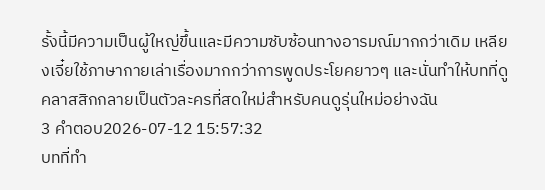รั้งนี้มีความเป็นผู้ใหญ่ขึ้นและมีความซับซ้อนทางอารมณ์มากกว่าเดิม เหลียงเจี๋ยใช้ภาษากายเล่าเรื่องมากกว่าการพูดประโยคยาวๆ และนั่นทำให้บทที่ดูคลาสสิกกลายเป็นตัวละครที่สดใหม่สำหรับคนดูรุ่นใหม่อย่างฉัน
3 คำตอบ2026-07-12 15:57:32
บทที่ทำ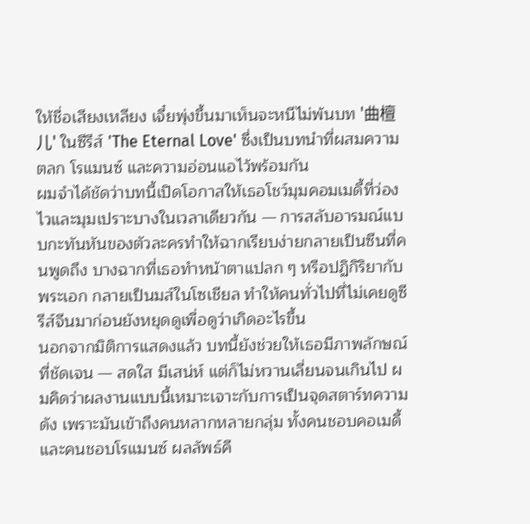ให้ชื่อเสียงเหลียง เจี๋ยพุ่งขึ้นมาเห็นจะหนีไม่พ้นบท '曲檀儿' ในซีรีส์ 'The Eternal Love' ซึ่งเป็นบทนำที่ผสมความตลก โรแมนซ์ และความอ่อนแอไว้พร้อมกัน
ผมจำได้ชัดว่าบทนี้เปิดโอกาสให้เธอโชว์มุมคอมเมดี้ที่ว่องไวและมุมเปราะบางในเวลาเดียวกัน — การสลับอารมณ์แบบกะทันหันของตัวละครทำให้ฉากเรียบง่ายกลายเป็นซีนที่คนพูดถึง บางฉากที่เธอทำหน้าตาแปลก ๆ หรือปฏิกิริยากับพระเอก กลายเป็นมส์ในโซเชียล ทำให้คนทั่วไปที่ไม่เคยดูซีรีส์จีนมาก่อนยังหยุดดูเพื่อดูว่าเกิดอะไรขึ้น
นอกจากมิติการแสดงแล้ว บทนี้ยังช่วยให้เธอมีภาพลักษณ์ที่ชัดเจน — สดใส มีเสน่ห์ แต่ก็ไม่หวานเลี่ยนจนเกินไป ผมคิดว่าผลงานแบบนี้เหมาะเจาะกับการเป็นจุดสตาร์ทความดัง เพราะมันเข้าถึงคนหลากหลายกลุ่ม ทั้งคนชอบคอเมดี้และคนชอบโรแมนซ์ ผลลัพธ์คื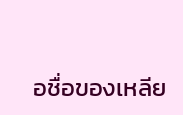อชื่อของเหลีย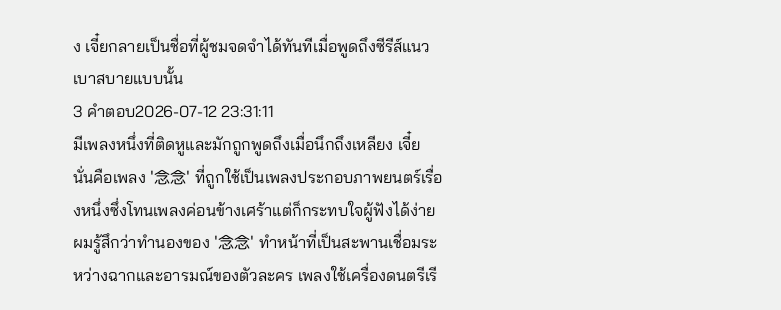ง เจี๋ยกลายเป็นชื่อที่ผู้ชมจดจำได้ทันทีเมื่อพูดถึงซีรีส์แนวเบาสบายแบบนั้น
3 คำตอบ2026-07-12 23:31:11
มีเพลงหนึ่งที่ติดหูและมักถูกพูดถึงเมื่อนึกถึงเหลียง เจี๋ย นั่นคือเพลง '念念' ที่ถูกใช้เป็นเพลงประกอบภาพยนตร์เรื่องหนึ่งซึ่งโทนเพลงค่อนข้างเศร้าแต่ก็กระทบใจผู้ฟังได้ง่าย
ผมรู้สึกว่าทำนองของ '念念' ทำหน้าที่เป็นสะพานเชื่อมระหว่างฉากและอารมณ์ของตัวละคร เพลงใช้เครื่องดนตรีเรี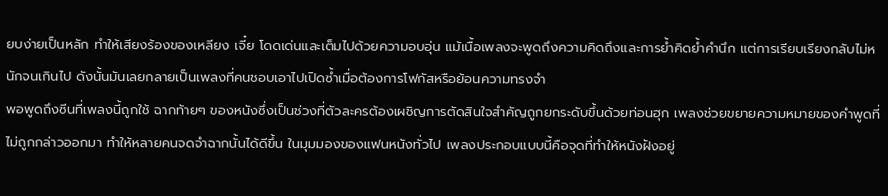ยบง่ายเป็นหลัก ทำให้เสียงร้องของเหลียง เจี๋ย โดดเด่นและเต็มไปด้วยความอบอุ่น แม้เนื้อเพลงจะพูดถึงความคิดถึงและการย้ำคิดย้ำคำนึก แต่การเรียบเรียงกลับไม่หนักจนเกินไป ดังนั้นมันเลยกลายเป็นเพลงที่คนชอบเอาไปเปิดซ้ำเมื่อต้องการโฟกัสหรือย้อนความทรงจำ
พอพูดถึงซีนที่เพลงนี้ถูกใช้ ฉากท้ายๆ ของหนังซึ่งเป็นช่วงที่ตัวละครต้องเผชิญการตัดสินใจสำคัญถูกยกระดับขึ้นด้วยท่อนฮุก เพลงช่วยขยายความหมายของคำพูดที่ไม่ถูกกล่าวออกมา ทำให้หลายคนจดจำฉากนั้นได้ดีขึ้น ในมุมมองของแฟนหนังทั่วไป เพลงประกอบแบบนี้คือจุดที่ทำให้หนังฝังอยู่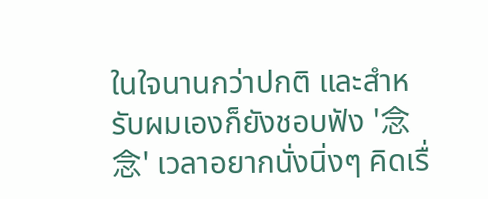ในใจนานกว่าปกติ และสำหรับผมเองก็ยังชอบฟัง '念念' เวลาอยากนั่งนิ่งๆ คิดเรื่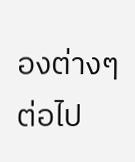องต่างๆ ต่อไป